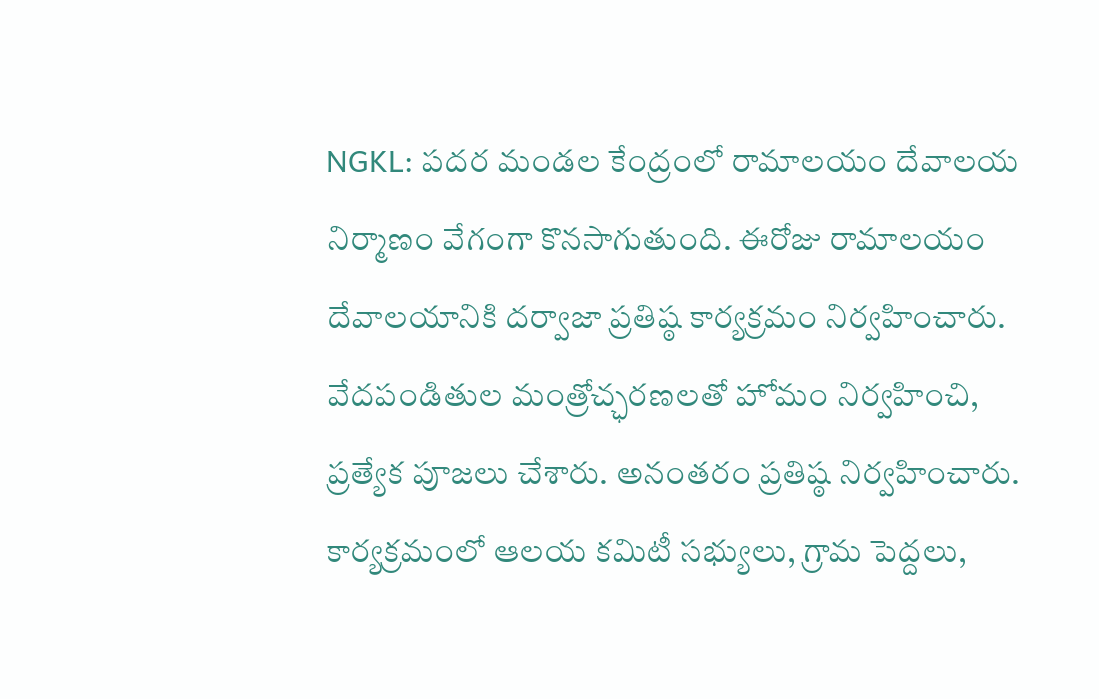NGKL: పదర మండల కేంద్రంలో రామాలయం దేవాలయ నిర్మాణం వేగంగా కొనసాగుతుంది. ఈరోజు రామాలయం దేవాలయానికి దర్వాజా ప్రతిష్ఠ కార్యక్రమం నిర్వహించారు. వేదపండితుల మంత్రోచ్ఛరణలతో హోమం నిర్వహించి, ప్రత్యేక పూజలు చేశారు. అనంతరం ప్రతిష్ఠ నిర్వహించారు. కార్యక్రమంలో ఆలయ కమిటీ సభ్యులు, గ్రామ పెద్దలు,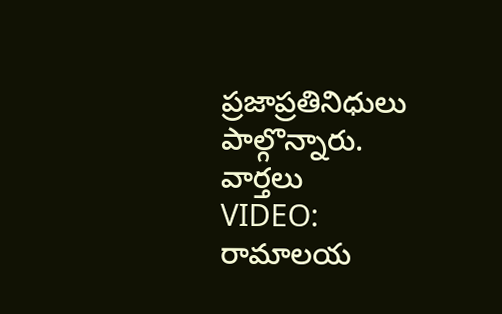ప్రజాప్రతినిధులు పాల్గొన్నారు.
వార్తలు
VIDEO: రామాలయ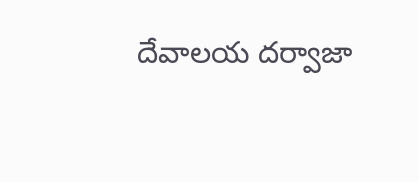దేవాలయ దర్వాజా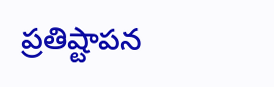ప్రతిష్టాపన